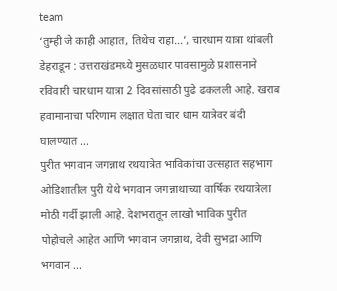team
‘तुम्ही जे काही आहात, तिथेच राहा…’, चारधाम यात्रा थांबली
डेहराडून : उत्तराखंडमध्ये मुसळधार पावसामुळे प्रशासनाने रविवारी चारधाम यात्रा 2 दिवसांसाठी पुढे ढकलली आहे. खराब हवामानाचा परिणाम लक्षात घेता चार धाम यात्रेवर बंदी घालण्यात ...
पुरीत भगवान जगन्नाथ रथयात्रेत भाविकांचा उत्सहात सहभाग
ओडिशातील पुरी येथे भगवान जगन्नाथाच्या वार्षिक रथयात्रेला मोठी गर्दी झाली आहे. देशभरातून लाखो भाविक पुरीत पोहोचले आहेत आणि भगवान जगन्नाथ, देवी सुभद्रा आणि भगवान ...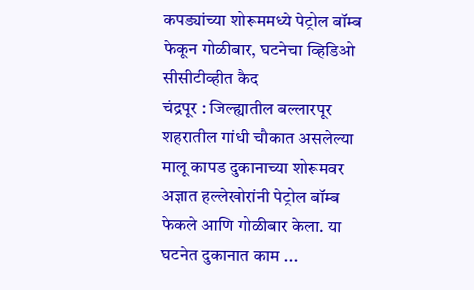कपड्यांच्या शोरूममध्ये पेट्रोल बॉम्ब फेकून गोळीबार, घटनेचा व्हिडिओ सीसीटीव्हीत कैद
चंद्रपूर : जिल्ह्यातील बल्लारपूर शहरातील गांधी चौकात असलेल्या मालू कापड दुकानाच्या शोरूमवर अज्ञात हल्लेखोरांनी पेट्रोल बॉम्ब फेकले आणि गोळीबार केला. या घटनेत दुकानात काम ...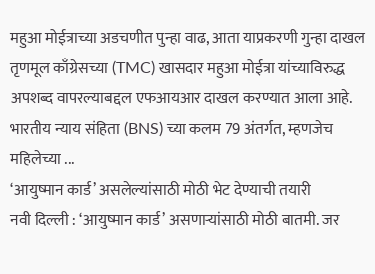महुआ मोईत्राच्या अडचणीत पुन्हा वाढ, आता याप्रकरणी गुन्हा दाखल
तृणमूल काँग्रेसच्या (TMC) खासदार महुआ मोईत्रा यांच्याविरुद्ध अपशब्द वापरल्याबद्दल एफआयआर दाखल करण्यात आला आहे. भारतीय न्याय संहिता (BNS) च्या कलम 79 अंतर्गत, म्हणजेच महिलेच्या ...
‘आयुष्मान कार्ड’ असलेल्यांसाठी मोठी भेट देण्याची तयारी
नवी दिल्ली : ‘आयुष्मान कार्ड’ असणाऱ्यांसाठी मोठी बातमी. जर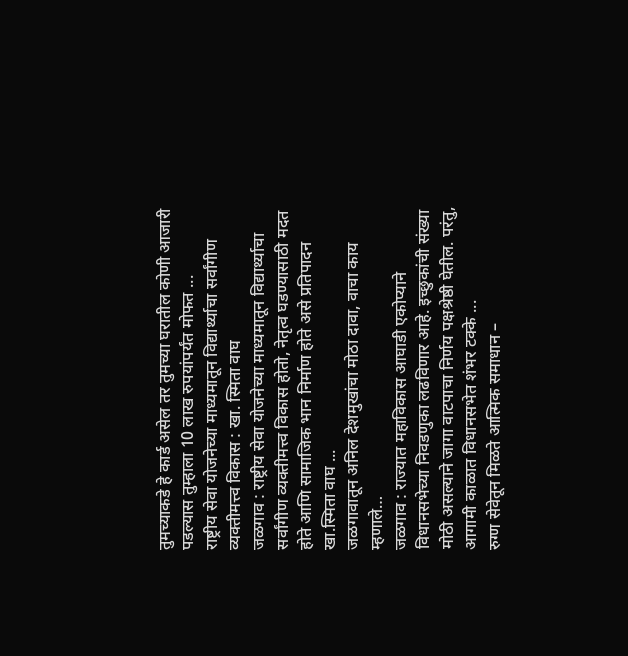तुमच्याकडे हे कार्ड असेल तर तुमच्या घरातील कोणी आजारी पडल्यास तुम्हाला 10 लाख रुपयांपर्यंत मोफत ...
राष्ट्रीय सेवा योजनेच्या माध्यमातून विद्यार्थ्याचा सर्वांगीण व्यक्तीमत्त्व विकास : खा. स्मिता वाघ
जळगाव : राष्ट्रीय सेवा योजनेच्या माध्यमातून विद्यार्थ्याचा सर्वांगीण व्यक्तीमत्त्व विकास होतो, नेतृत्व घडण्यासाठी मदत होते आणि सामाजिक भान निर्माण होते असे प्रतिपादन खा.स्मिता वाघ ...
जळगावातून अनिल देशमुखांचा मोठा दावा, वाचा काय म्हणाले…
जळगाव : राज्यात महाविकास आघाडी एकोप्याने विधानसभेच्या निवडणुका लढविणार आहे. इच्छुकांची संख्या मोठी असल्याने जागा वाटपाचा निर्णय पक्षश्रेष्ठी घेतील. परंतु, आगामी काळात विधानसभेत शंभर टक्के ...
रुग्ण सेवेतून मिळते आत्मिक समाधान –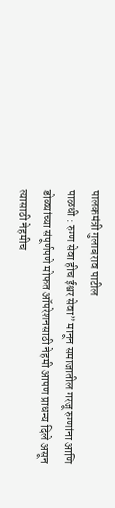पालकमंत्री गुलाबराव पाटील
पाळधी : रुग्ण सेवा हीच ईश्वर सेवा” मानून समाजातील गरजू रुग्णांना आणि डोळ्यांच्या संपूर्णपणे मोफत ऑपरेशनसाठी नेहमी आपण प्राधन्य दिले असून त्यासाठी नेहमीच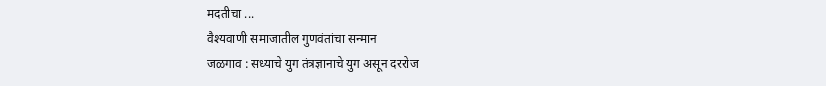मदतीचा ...
वैश्यवाणी समाजातील गुणवंतांचा सन्मान
जळगाव : सध्याचे युग तंत्रज्ञानाचे युग असून दररोज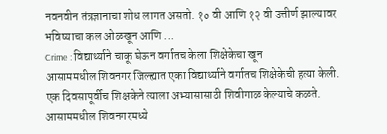नवनवीन तंत्रज्ञानाचा शोध लागत असतो. १० वी आणि १२ वी उत्तीर्ण झाल्यावर भविष्याचा कल ओळखून आणि ...
Crime : विद्यार्थ्याने चाकू घेऊन वर्गातच केला शिक्षेकेचा खून
आसाममधील शिवनगर जिल्ह्यात एका विद्यार्थ्याने वर्गातच शिक्षेकेची हत्या केली. एक दिवसापूर्वीच शिक्षकेने त्याला अभ्यासासाठी शिवीगाळ केल्याचे कळते. आसाममधील शिवनगरमध्ये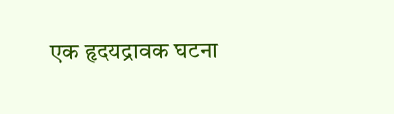एक हृदयद्रावक घटना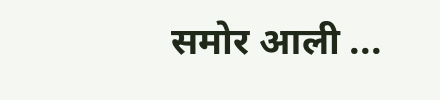समोर आली ...